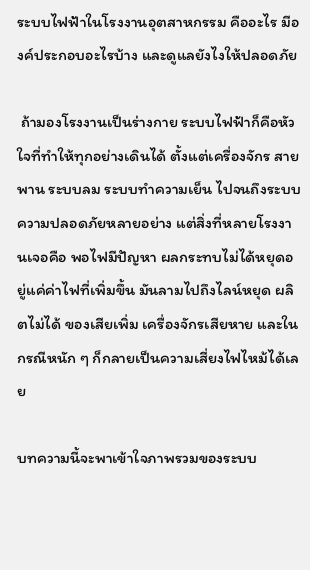ระบบไฟฟ้าในโรงงานอุตสาหกรรม คืออะไร มีองค์ประกอบอะไรบ้าง และดูแลยังไงให้ปลอดภัย

 ถ้ามองโรงงานเป็นร่างกาย ระบบไฟฟ้าก็คือหัวใจที่ทำให้ทุกอย่างเดินได้ ตั้งแต่เครื่องจักร สายพาน ระบบลม ระบบทำความเย็น ไปจนถึงระบบความปลอดภัยหลายอย่าง แต่สิ่งที่หลายโรงงานเจอคือ พอไฟมีปัญหา ผลกระทบไม่ได้หยุดอยู่แค่ค่าไฟที่เพิ่มขึ้น มันลามไปถึงไลน์หยุด ผลิตไม่ได้ ของเสียเพิ่ม เครื่องจักรเสียหาย และในกรณีหนัก ๆ ก็กลายเป็นความเสี่ยงไฟไหม้ได้เลย

บทความนี้จะพาเข้าใจภาพรวมของระบบ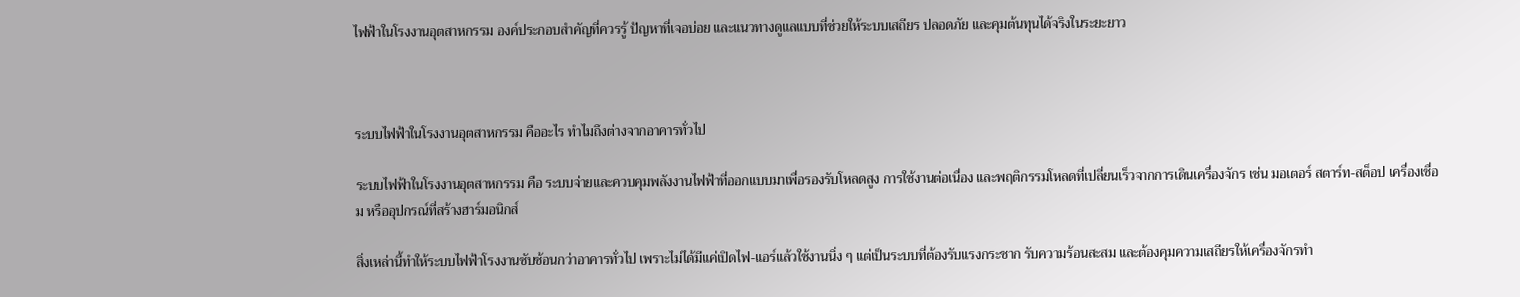ไฟฟ้าในโรงงานอุตสาหกรรม องค์ประกอบสำคัญที่ควรรู้ ปัญหาที่เจอบ่อย และแนวทางดูแลแบบที่ช่วยให้ระบบเสถียร ปลอดภัย และคุมต้นทุนได้จริงในระยะยาว



ระบบไฟฟ้าในโรงงานอุตสาหกรรม คืออะไร ทำไมถึงต่างจากอาคารทั่วไป

ระบบไฟฟ้าในโรงงานอุตสาหกรรม คือ ระบบจ่ายและควบคุมพลังงานไฟฟ้าที่ออกแบบมาเพื่อรองรับโหลดสูง การใช้งานต่อเนื่อง และพฤติกรรมโหลดที่เปลี่ยนเร็วจากการเดินเครื่องจักร เช่น มอเตอร์ สตาร์ท-สต็อป เครื่องเชื่อม หรืออุปกรณ์ที่สร้างฮาร์มอนิกส์

สิ่งเหล่านี้ทำให้ระบบไฟฟ้าโรงงานซับซ้อนกว่าอาคารทั่วไป เพราะไม่ได้มีแค่เปิดไฟ-แอร์แล้วใช้งานนิ่ง ๆ แต่เป็นระบบที่ต้องรับแรงกระชาก รับความร้อนสะสม และต้องคุมความเสถียรให้เครื่องจักรทำ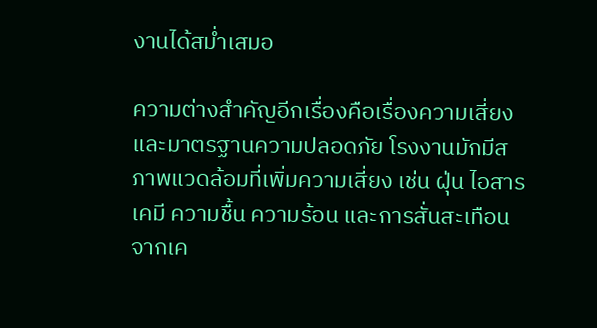งานได้สม่ำเสมอ

ความต่างสำคัญอีกเรื่องคือเรื่องความเสี่ยงและมาตรฐานความปลอดภัย โรงงานมักมีสภาพแวดล้อมที่เพิ่มความเสี่ยง เช่น ฝุ่น ไอสารเคมี ความชื้น ความร้อน และการสั่นสะเทือนจากเค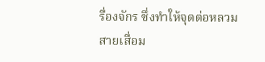รื่องจักร ซึ่งทำให้จุดต่อหลวม สายเสื่อม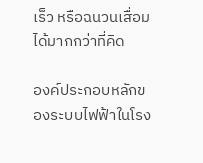เร็ว หรือฉนวนเสื่อมได้มากกว่าที่คิด

องค์ประกอบหลักของระบบไฟฟ้าในโรง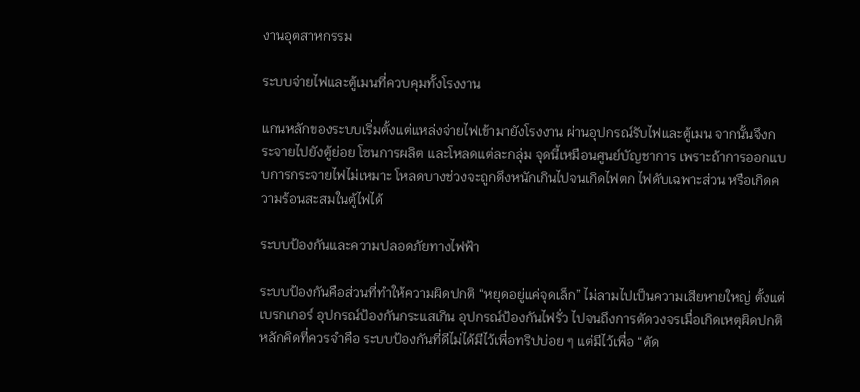งานอุตสาหกรรม

ระบบจ่ายไฟและตู้เมนที่ควบคุมทั้งโรงงาน

แกนหลักของระบบเริ่มตั้งแต่แหล่งจ่ายไฟเข้ามายังโรงงาน ผ่านอุปกรณ์รับไฟและตู้เมน จากนั้นจึงกระจายไปยังตู้ย่อย โซนการผลิต และโหลดแต่ละกลุ่ม จุดนี้เหมือนศูนย์บัญชาการ เพราะถ้าการออกแบบการกระจายไฟไม่เหมาะ โหลดบางช่วงจะถูกดึงหนักเกินไปจนเกิดไฟตก ไฟดับเฉพาะส่วน หรือเกิดความร้อนสะสมในตู้ไฟได้

ระบบป้องกันและความปลอดภัยทางไฟฟ้า

ระบบป้องกันคือส่วนที่ทำให้ความผิดปกติ “หยุดอยู่แค่จุดเล็ก” ไม่ลามไปเป็นความเสียหายใหญ่ ตั้งแต่เบรกเกอร์ อุปกรณ์ป้องกันกระแสเกิน อุปกรณ์ป้องกันไฟรั่ว ไปจนถึงการตัดวงจรเมื่อเกิดเหตุผิดปกติ หลักคิดที่ควรจำคือ ระบบป้องกันที่ดีไม่ได้มีไว้เพื่อทริปบ่อย ๆ แต่มีไว้เพื่อ “ตัด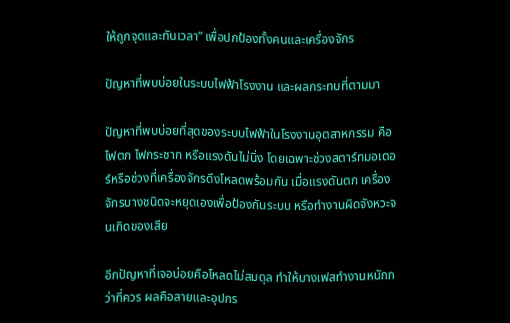ให้ถูกจุดและทันเวลา” เพื่อปกป้องทั้งคนและเครื่องจักร

ปัญหาที่พบบ่อยในระบบไฟฟ้าโรงงาน และผลกระทบที่ตามมา

ปัญหาที่พบบ่อยที่สุดของระบบไฟฟ้าในโรงงานอุตสาหกรรม คือ ไฟตก ไฟกระชาก หรือแรงดันไม่นิ่ง โดยเฉพาะช่วงสตาร์ทมอเตอร์หรือช่วงที่เครื่องจักรดึงโหลดพร้อมกัน เมื่อแรงดันตก เครื่องจักรบางชนิดจะหยุดเองเพื่อป้องกันระบบ หรือทำงานผิดจังหวะจนเกิดของเสีย

อีกปัญหาที่เจอบ่อยคือโหลดไม่สมดุล ทำให้บางเฟสทำงานหนักกว่าที่ควร ผลคือสายและอุปกร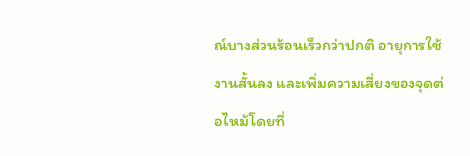ณ์บางส่วนร้อนเร็วกว่าปกติ อายุการใช้งานสั้นลง และเพิ่มความเสี่ยงของจุดต่อไหม้โดยที่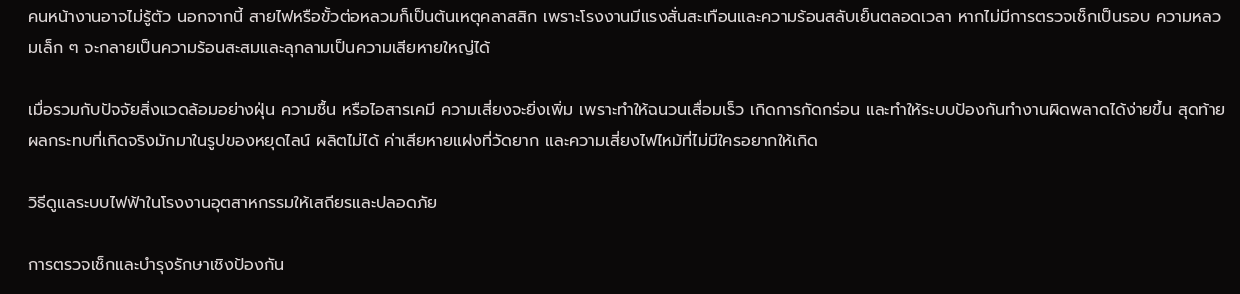คนหน้างานอาจไม่รู้ตัว นอกจากนี้ สายไฟหรือขั้วต่อหลวมก็เป็นต้นเหตุคลาสสิก เพราะโรงงานมีแรงสั่นสะเทือนและความร้อนสลับเย็นตลอดเวลา หากไม่มีการตรวจเช็กเป็นรอบ ความหลวมเล็ก ๆ จะกลายเป็นความร้อนสะสมและลุกลามเป็นความเสียหายใหญ่ได้

เมื่อรวมกับปัจจัยสิ่งแวดล้อมอย่างฝุ่น ความชื้น หรือไอสารเคมี ความเสี่ยงจะยิ่งเพิ่ม เพราะทำให้ฉนวนเสื่อมเร็ว เกิดการกัดกร่อน และทำให้ระบบป้องกันทำงานผิดพลาดได้ง่ายขึ้น สุดท้ายผลกระทบที่เกิดจริงมักมาในรูปของหยุดไลน์ ผลิตไม่ได้ ค่าเสียหายแฝงที่วัดยาก และความเสี่ยงไฟไหม้ที่ไม่มีใครอยากให้เกิด

วิธีดูแลระบบไฟฟ้าในโรงงานอุตสาหกรรมให้เสถียรและปลอดภัย

การตรวจเช็กและบำรุงรักษาเชิงป้องกัน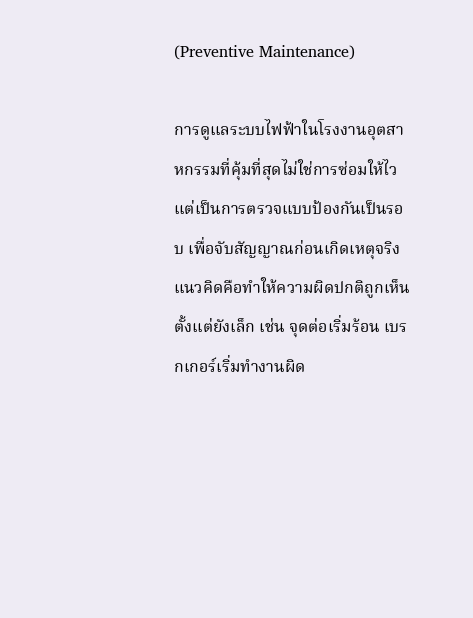(Preventive Maintenance)

การดูแลระบบไฟฟ้าในโรงงานอุตสาหกรรมที่คุ้มที่สุดไม่ใช่การซ่อมให้ไว แต่เป็นการตรวจแบบป้องกันเป็นรอบ เพื่อจับสัญญาณก่อนเกิดเหตุจริง แนวคิดคือทำให้ความผิดปกติถูกเห็นตั้งแต่ยังเล็ก เช่น จุดต่อเริ่มร้อน เบรกเกอร์เริ่มทำงานผิด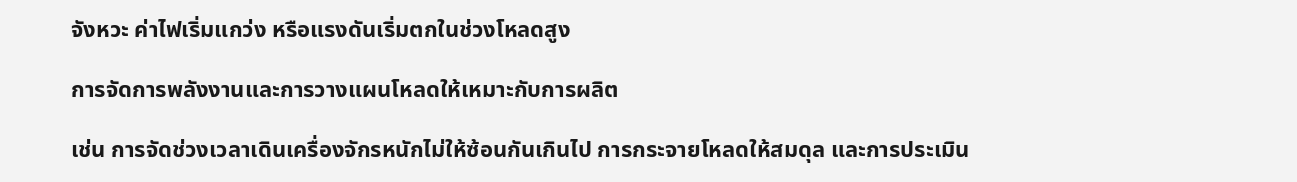จังหวะ ค่าไฟเริ่มแกว่ง หรือแรงดันเริ่มตกในช่วงโหลดสูง

การจัดการพลังงานและการวางแผนโหลดให้เหมาะกับการผลิต

เช่น การจัดช่วงเวลาเดินเครื่องจักรหนักไม่ให้ซ้อนกันเกินไป การกระจายโหลดให้สมดุล และการประเมิน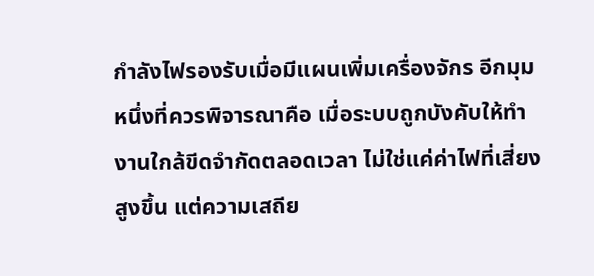กำลังไฟรองรับเมื่อมีแผนเพิ่มเครื่องจักร อีกมุมหนึ่งที่ควรพิจารณาคือ เมื่อระบบถูกบังคับให้ทำงานใกล้ขีดจำกัดตลอดเวลา ไม่ใช่แค่ค่าไฟที่เสี่ยงสูงขึ้น แต่ความเสถีย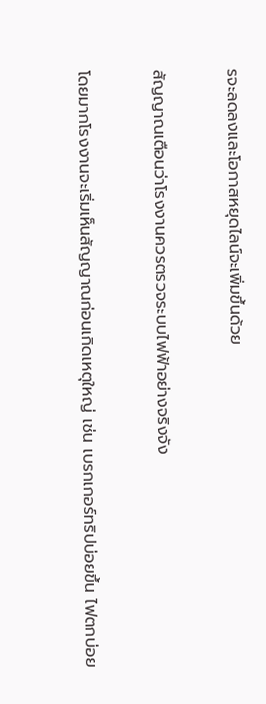รจะลดลงและโอกาสหยุดไลน์จะเพิ่มขึ้นด้วย

สัญญาณเตือนว่าโรงงานควรตรวจระบบไฟฟ้าอย่างจริงจัง

โดยมากโรงงานจะเริ่มเห็นสัญญาณก่อนเกิดเหตุใหญ่ เช่น เบรกเกอร์ทริปบ่อยขึ้น ไฟตกบ่อย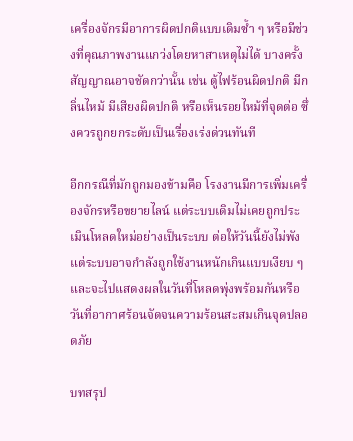เครื่องจักรมีอาการผิดปกติแบบเดิมซ้ำ ๆ หรือมีช่วงที่คุณภาพงานแกว่งโดยหาสาเหตุไม่ได้ บางครั้งสัญญาณอาจชัดกว่านั้น เช่น ตู้ไฟร้อนผิดปกติ มีกลิ่นไหม้ มีเสียงผิดปกติ หรือเห็นรอยไหม้ที่จุดต่อ ซึ่งควรถูกยกระดับเป็นเรื่องเร่งด่วนทันที

อีกกรณีที่มักถูกมองข้ามคือ โรงงานมีการเพิ่มเครื่องจักรหรือขยายไลน์ แต่ระบบเดิมไม่เคยถูกประเมินโหลดใหม่อย่างเป็นระบบ ต่อให้วันนี้ยังไม่พัง แต่ระบบอาจกำลังถูกใช้งานหนักเกินแบบเงียบ ๆ และจะไปแสดงผลในวันที่โหลดพุ่งพร้อมกันหรือวันที่อากาศร้อนจัดจนความร้อนสะสมเกินจุดปลอดภัย

บทสรุป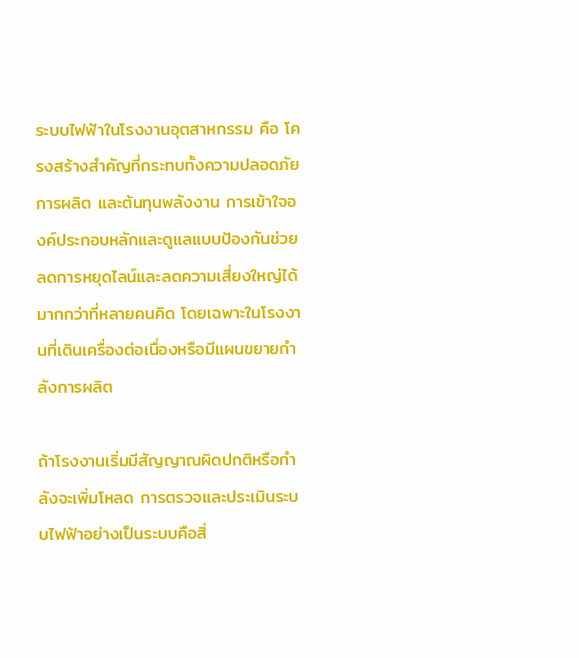ระบบไฟฟ้าในโรงงานอุตสาหกรรม คือ โครงสร้างสำคัญที่กระทบทั้งความปลอดภัย การผลิต และต้นทุนพลังงาน การเข้าใจองค์ประกอบหลักและดูแลแบบป้องกันช่วยลดการหยุดไลน์และลดความเสี่ยงใหญ่ได้มากกว่าที่หลายคนคิด โดยเฉพาะในโรงงานที่เดินเครื่องต่อเนื่องหรือมีแผนขยายกำลังการผลิต

ถ้าโรงงานเริ่มมีสัญญาณผิดปกติหรือกำลังจะเพิ่มโหลด การตรวจและประเมินระบบไฟฟ้าอย่างเป็นระบบคือสิ่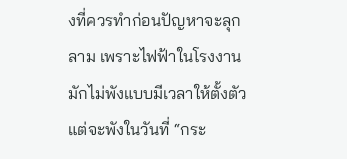งที่ควรทำก่อนปัญหาจะลุกลาม เพราะไฟฟ้าในโรงงานมักไม่พังแบบมีเวลาให้ตั้งตัว แต่จะพังในวันที่ “กระ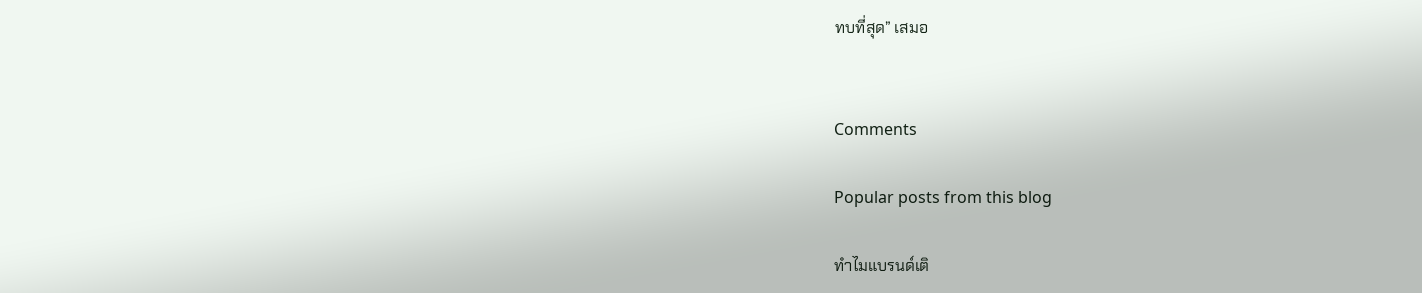ทบที่สุด” เสมอ


Comments

Popular posts from this blog

ทำไมแบรนด์เติ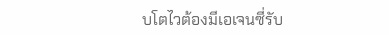บโตไวต้องมีเอเจนซี่รับ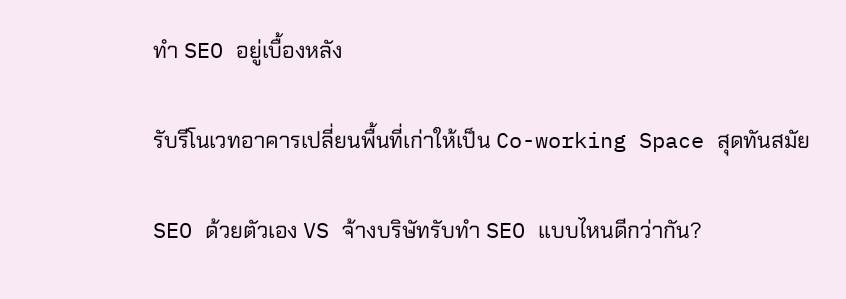ทำ SEO อยู่เบื้องหลัง

รับรีโนเวทอาคารเปลี่ยนพื้นที่เก่าให้เป็น Co-working Space สุดทันสมัย

SEO ด้วยตัวเอง VS จ้างบริษัทรับทำ SEO แบบไหนดีกว่ากัน?